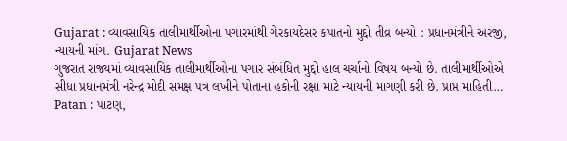Gujarat : વ્યાવસાયિક તાલીમાર્થીઓના પગારમાંથી ગેરકાયદેસર કપાતનો મુદ્દો તીવ્ર બન્યો : પ્રધાનમંત્રીને અરજી, ન્યાયની માંગ. Gujarat News
ગુજરાત રાજ્યમાં વ્યાવસાયિક તાલીમાર્થીઓના પગાર સંબંધિત મુદ્દો હાલ ચર્ચાનો વિષય બન્યો છે. તાલીમાર્થીઓએ સીધા પ્રધાનમંત્રી નરેન્દ્ર મોદી સમક્ષ પત્ર લખીને પોતાના હકોની રક્ષા માટે ન્યાયની માગણી કરી છે. પ્રાપ્ત માહિતી…
Patan : પાટણ,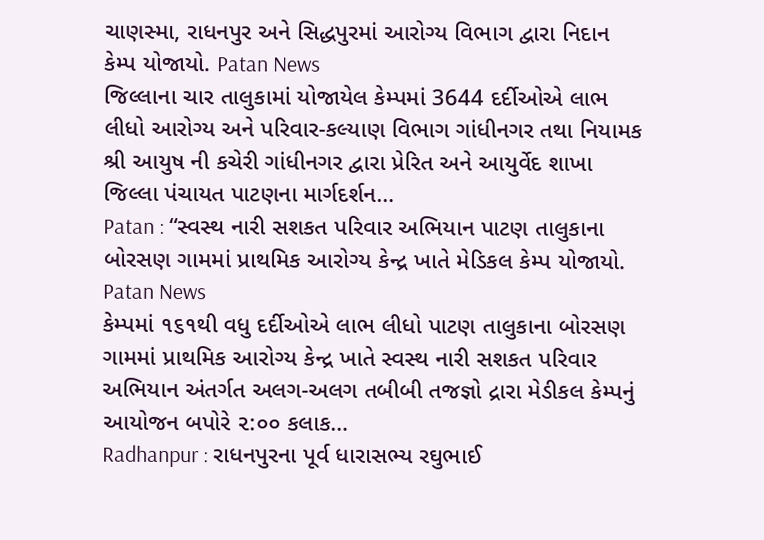ચાણસ્મા, રાધનપુર અને સિદ્ધપુરમાં આરોગ્ય વિભાગ દ્વારા નિદાન કેમ્પ યોજાયો. Patan News
જિલ્લાના ચાર તાલુકામાં યોજાયેલ કેમ્પમાં 3644 દર્દીઓએ લાભ લીધો આરોગ્ય અને પરિવાર-કલ્યાણ વિભાગ ગાંધીનગર તથા નિયામક શ્રી આયુષ ની કચેરી ગાંધીનગર દ્વારા પ્રેરિત અને આયુર્વેદ શાખા જિલ્લા પંચાયત પાટણના માર્ગદર્શન…
Patan : “સ્વસ્થ નારી સશકત પરિવાર અભિયાન પાટણ તાલુકાના બોરસણ ગામમાં પ્રાથમિક આરોગ્ય કેન્દ્ર ખાતે મેડિકલ કેમ્પ યોજાયો. Patan News
કેમ્પમાં ૧૬૧થી વધુ દર્દીઓએ લાભ લીધો પાટણ તાલુકાના બોરસણ ગામમાં પ્રાથમિક આરોગ્ય કેન્દ્ર ખાતે સ્વસ્થ નારી સશકત પરિવાર અભિયાન અંતર્ગત અલગ-અલગ તબીબી તજજ્ઞો દ્રારા મેડીકલ કેમ્પનું આયોજન બપોરે ૨:૦૦ કલાક…
Radhanpur : રાધનપુરના પૂર્વ ધારાસભ્ય રઘુભાઈ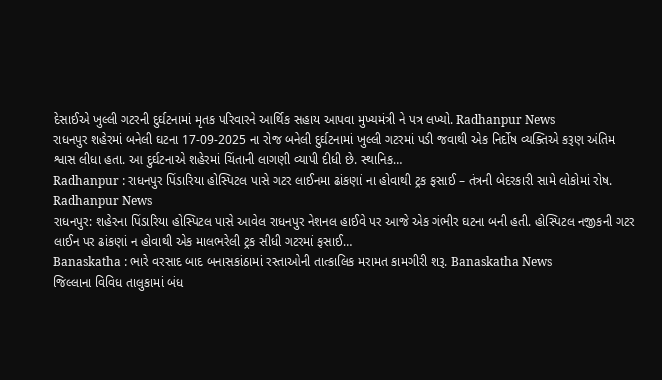દેસાઈએ ખુલ્લી ગટરની દુર્ઘટનામાં મૃતક પરિવારને આર્થિક સહાય આપવા મુખ્યમંત્રી ને પત્ર લખ્યો. Radhanpur News
રાધનપુર શહેરમાં બનેલી ઘટના 17-09-2025 ના રોજ બનેલી દુર્ઘટનામાં ખુલ્લી ગટરમાં પડી જવાથી એક નિર્દોષ વ્યક્તિએ કરૂણ અંતિમ શ્વાસ લીધા હતા. આ દુર્ઘટનાએ શહેરમાં ચિંતાની લાગણી વ્યાપી દીધી છે. સ્થાનિક…
Radhanpur : રાધનપુર પિંડારિયા હોસ્પિટલ પાસે ગટર લાઈનમા ઢાંકણાં ના હોવાથી ટ્રક ફસાઈ – તંત્રની બેદરકારી સામે લોકોમાં રોષ. Radhanpur News
રાધનપુર: શહેરના પિંડારિયા હોસ્પિટલ પાસે આવેલ રાધનપુર નેશનલ હાઈવે પર આજે એક ગંભીર ઘટના બની હતી. હોસ્પિટલ નજીકની ગટર લાઈન પર ઢાંકણાં ન હોવાથી એક માલભરેલી ટ્રક સીધી ગટરમાં ફસાઈ…
Banaskatha : ભારે વરસાદ બાદ બનાસકાંઠામાં રસ્તાઓની તાત્કાલિક મરામત કામગીરી શરૂ. Banaskatha News
જિલ્લાના વિવિધ તાલુકામાં બંધ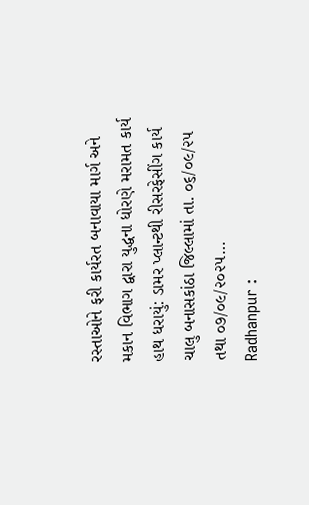રસ્તાઓને ફરી કાર્યરત બનાવાયા માર્ગ અને મકાન વિભાગ દ્વારા યુદ્ધના ધોરણે મરામત કાર્ય હાથ ધરાયું: ડામર પ્લાન્ટથી રીસરફેસીંગ કાર્ય ચાલુ બનાસકાંઠા જિલ્લામાં તા. ૦૬/૦૯/૨૫ તથા ૦૭/૦૯/૨૦૨૫…
Radhanpur :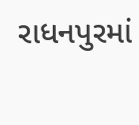રાધનપુરમાં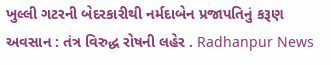ખુલ્લી ગટરની બેદરકારીથી નર્મદાબેન પ્રજાપતિનું કરૂણ અવસાન : તંત્ર વિરુદ્ધ રોષની લહેર . Radhanpur News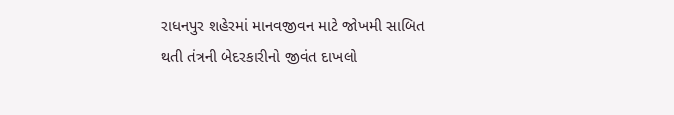રાધનપુર શહેરમાં માનવજીવન માટે જોખમી સાબિત થતી તંત્રની બેદરકારીનો જીવંત દાખલો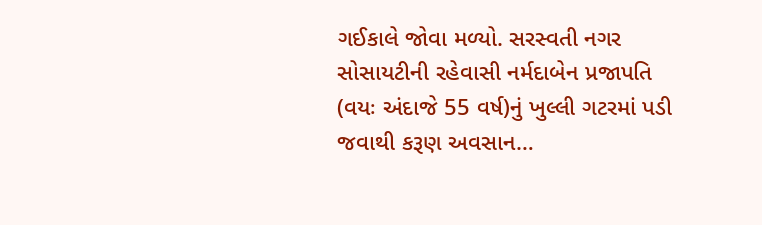ગઈકાલે જોવા મળ્યો. સરસ્વતી નગર સોસાયટીની રહેવાસી નર્મદાબેન પ્રજાપતિ (વયઃ અંદાજે 55 વર્ષ)નું ખુલ્લી ગટરમાં પડી જવાથી કરૂણ અવસાન…